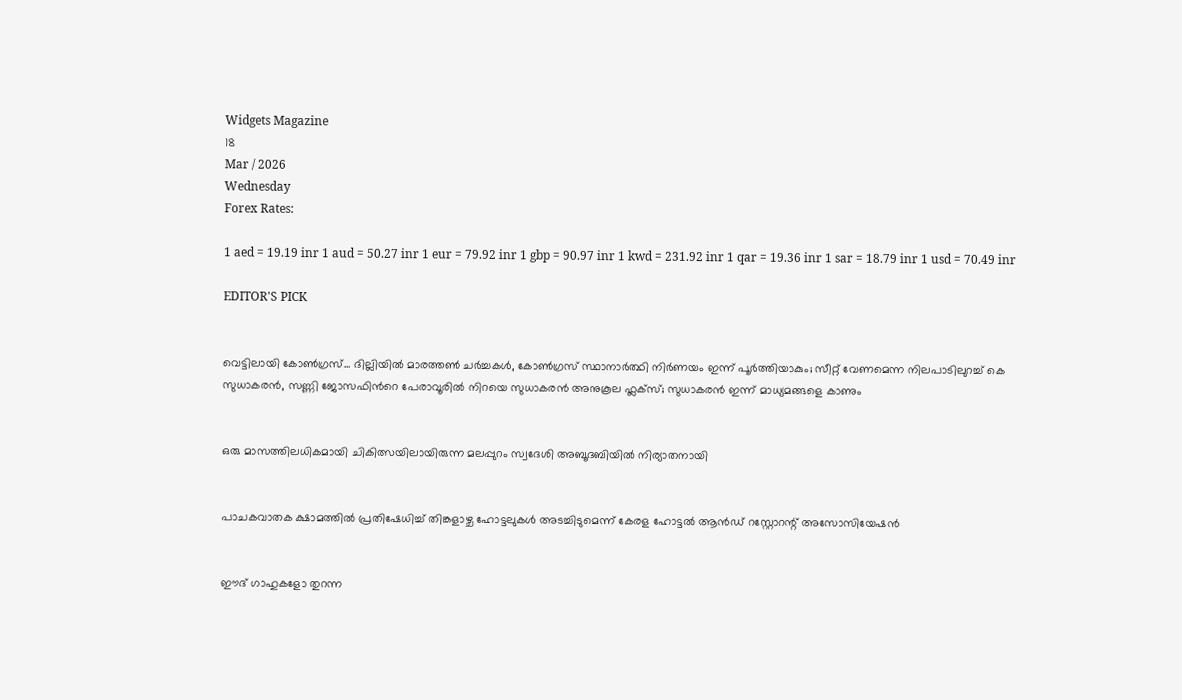Widgets Magazine
18
Mar / 2026
Wednesday
Forex Rates:

1 aed = 19.19 inr 1 aud = 50.27 inr 1 eur = 79.92 inr 1 gbp = 90.97 inr 1 kwd = 231.92 inr 1 qar = 19.36 inr 1 sar = 18.79 inr 1 usd = 70.49 inr

EDITOR'S PICK


വെട്ടിലായി കോണ്‍ഗ്രസ്... ദില്ലിയിൽ മാരത്തൺ ചർച്ചകൾ, കോൺഗ്രസ് സ്ഥാനാർത്ഥി നിർണയം ഇന്ന് പൂർത്തിയാകും; സീറ്റ് വേണമെന്ന നിലപാടിലുറച്ച് കെ സുധാകരൻ, സണ്ണി ജോസഫിന്‍റെ പേരാവൂരിൽ നിറയെ സുധാകരൻ അനുകൂല ഫ്ലക്സ്; സുധാകരൻ ഇന്ന് മാധ്യമങ്ങളെ കാണും


ഒരു മാസത്തിലധികമായി ചികിത്സയിലായിരുന്ന മലപ്പുറം സ്വദേശി അബൂദബിയിൽ നിര്യാതനായി


പാചകവാതക ക്ഷാമത്തിൽ പ്രതിഷേധിച്ച് തിങ്കളാഴ്ച ഹോട്ടലുകൾ അടച്ചിടുമെന്ന് കേരള ഹോട്ടൽ ആൻഡ് റസ്റ്റോറന്റ് അസോസിയേഷൻ


ഈദ് ഗാഹുകളോ തുറന്ന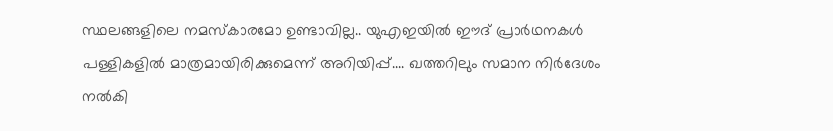സ്ഥലങ്ങളിലെ നമസ്കാരമോ ഉണ്ടാവില്ല.. യുഎഇയിൽ ഈദ് പ്രാർഥനകൾ പള്ളികളിൽ മാത്രമായിരിക്കുമെന്ന് അറിയിപ്പ്.... ഖത്തറിലും സമാന നിർദേശം നൽകി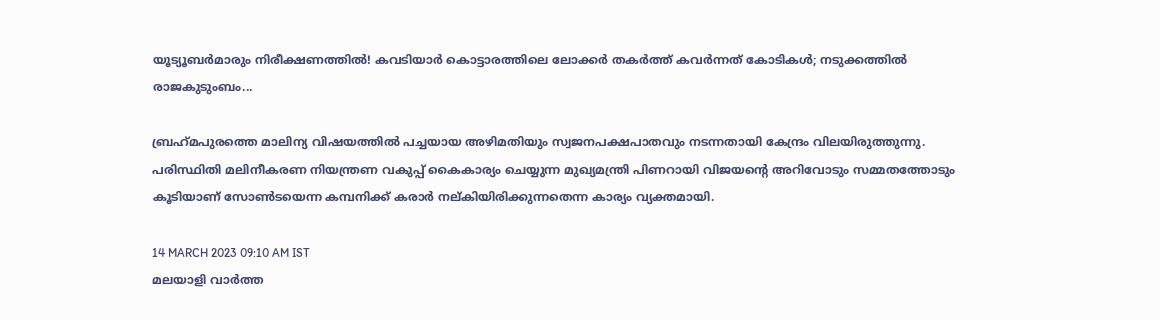യൂട്യൂബർമാരും നിരീക്ഷണത്തിൽ! കവടിയാർ കൊട്ടാരത്തിലെ ലോക്കർ തകർത്ത് കവർന്നത് കോടികൾ; നടുക്കത്തിൽ രാജകുടുംബം...

ബ്രഹ്‌മപുരത്തെ മാലിന്യ വിഷയത്തില്‍ പച്ചയായ അഴിമതിയും സ്വജനപക്ഷപാതവും നടന്നതായി കേന്ദ്രം വിലയിരുത്തുന്നു. പരിസ്ഥിതി മലിനീകരണ നിയന്ത്രണ വകുപ്പ് കൈകാര്യം ചെയ്യുന്ന മുഖ്യമന്ത്രി പിണറായി വിജയന്റെ അറിവോടും സമ്മതത്തോടും കൂടിയാണ് സോണ്‍ടയെന്ന കമ്പനിക്ക് കരാര്‍ നല്കിയിരിക്കുന്നതെന്ന കാര്യം വ്യക്തമായി.

14 MARCH 2023 09:10 AM IST
മലയാളി വാര്‍ത്ത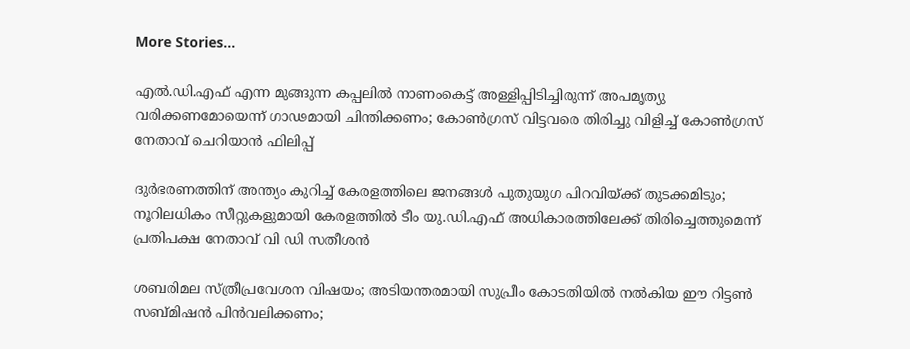More Stories...

എൽ.ഡി.എഫ് എന്ന മുങ്ങുന്ന കപ്പലിൽ നാണംകെട്ട് അള്ളിപ്പിടിച്ചിരുന്ന് അപമൃത്യു വരിക്കണമോയെന്ന് ഗാഢമായി ചിന്തിക്കണം; കോൺഗ്രസ് വിട്ടവരെ തിരിച്ചു വിളിച്ച് കോൺഗ്രസ് നേതാവ് ചെറിയാൻ ഫിലിപ്പ്

ദുര്‍ഭരണത്തിന് അന്ത്യം കുറിച്ച് കേരളത്തിലെ ജനങ്ങള്‍ പുതുയുഗ പിറവിയ്ക്ക് തുടക്കമിടും; നൂറിലധികം സീറ്റുകളുമായി കേരളത്തില്‍ ടീം യു.ഡി.എഫ് അധികാരത്തിലേക്ക് തിരിച്ചെത്തുമെന്ന് പ്രതിപക്ഷ നേതാവ് വി ഡി സതീശൻ

ശബരിമല സ്ത്രീപ്രവേശന വിഷയം; അടിയന്തരമായി സുപ്രീം കോടതിയിൽ നൽകിയ ഈ റിട്ടൺ സബ്മിഷൻ പിൻവലിക്കണം;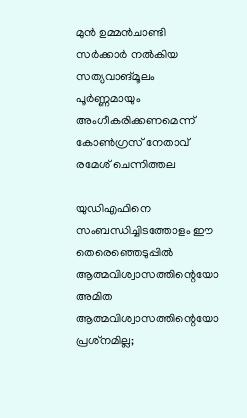മുൻ ഉമ്മൻചാണ്ടി സർക്കാർ നൽകിയ സത്യവാങ്മൂലം പൂർണ്ണമായും അംഗീകരിക്കണമെന്ന് കോൺഗ്രസ് നേതാവ് രമേശ് ചെന്നിത്തല

യുഡിഎഫിനെ സംബന്ധിച്ചിടത്തോളം ഈ തെരെഞ്ഞെടുപ്പില്‍ ആത്മവിശ്വാസത്തിന്റെയോ അമിത ആത്മവിശ്വാസത്തിന്റെയോ പ്രശ്‌നമില്ല;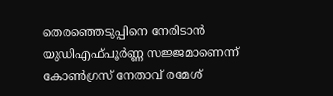തെരഞ്ഞെടുപ്പിനെ നേരിടാന്‍ യുഡിഎഫ്പൂര്‍ണ്ണ സജ്ജമാണെന്ന് കോൺഗ്രസ് നേതാവ് രമേശ്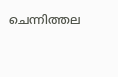ചെന്നിത്തല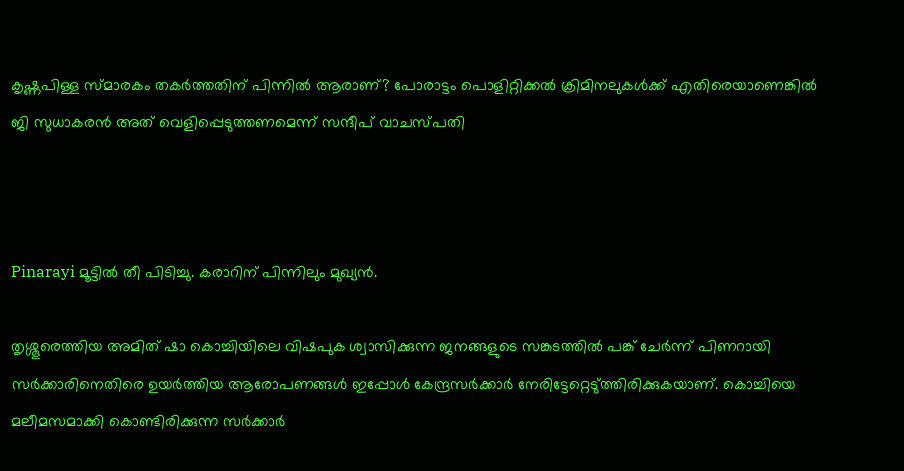കൃഷ്ണപിള്ള സ്മാരകം തകർത്തതിന് പിന്നിൽ ആരാണ്? പോരാട്ടം പൊളിറ്റിക്കൽ ക്രിമിനലുകൾക്ക് എതിരെയാണെങ്കിൽ ജി സുധാകരൻ അത് വെളിപ്പെടുത്തണമെന്ന് സന്ദീപ് വാചസ്പതി



Pinarayi മൂട്ടില്‍ തീ പിടിച്ചു. കരാറിന് പിന്നിലും മുഖ്യന്‍.

തൃശ്ശൂരെത്തിയ അമിത് ഷാ കൊച്ചിയിലെ വിഷപുക ശ്വാസിക്കുന്ന ജനങ്ങളുടെ സങ്കടത്തില്‍ പങ്ക് ചേര്‍ന്ന് പിണറായി സര്‍ക്കാരിനെതിരെ ഉയര്‍ത്തിയ ആരോപണങ്ങള്‍ ഇപ്പോള്‍ കേന്ദ്രസര്‍ക്കാര്‍ നേരിട്ടേറ്റെടു്ത്തിരിക്കുകയാണ്. കൊച്ചിയെ മലീമസമാക്കി കൊണ്ടിരിക്കുന്ന സര്‍ക്കാര്‍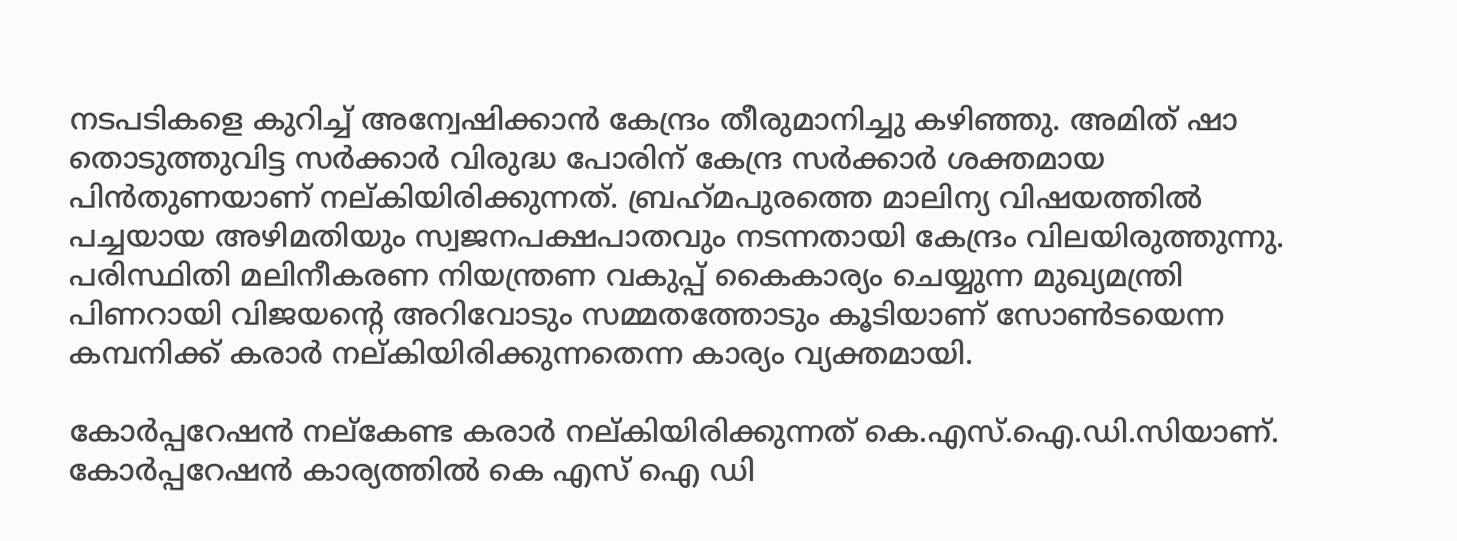നടപടികളെ കുറിച്ച് അന്വേഷിക്കാന്‍ കേന്ദ്രം തീരുമാനിച്ചു കഴിഞ്ഞു. അമിത് ഷാ തൊടുത്തുവിട്ട സര്‍ക്കാര്‍ വിരുദ്ധ പോരിന് കേന്ദ്ര സര്‍ക്കാര്‍ ശക്തമായ പിന്‍തുണയാണ് നല്കിയിരിക്കുന്നത്. ബ്രഹ്‌മപുരത്തെ മാലിന്യ വിഷയത്തില്‍ പച്ചയായ അഴിമതിയും സ്വജനപക്ഷപാതവും നടന്നതായി കേന്ദ്രം വിലയിരുത്തുന്നു. പരിസ്ഥിതി മലിനീകരണ നിയന്ത്രണ വകുപ്പ് കൈകാര്യം ചെയ്യുന്ന മുഖ്യമന്ത്രി പിണറായി വിജയന്റെ അറിവോടും സമ്മതത്തോടും കൂടിയാണ് സോണ്‍ടയെന്ന കമ്പനിക്ക് കരാര്‍ നല്കിയിരിക്കുന്നതെന്ന കാര്യം വ്യക്തമായി.

കോര്‍പ്പറേഷന്‍ നല്‌കേണ്ട കരാര്‍ നല്കിയിരിക്കുന്നത് കെ.എസ്.ഐ.ഡി.സിയാണ്. കോര്‍പ്പറേഷന്‍ കാര്യത്തില്‍ കെ എസ് ഐ ഡി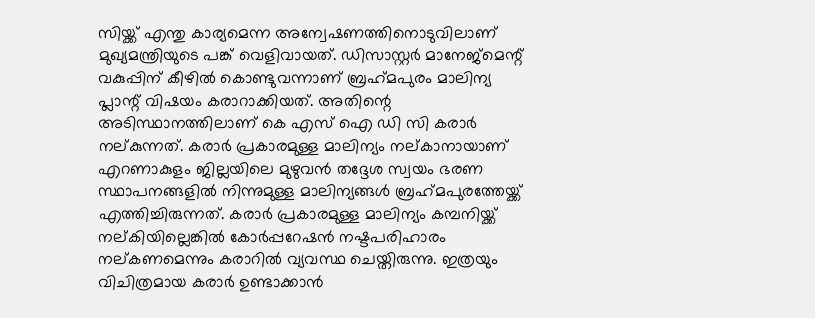സിയ്ക്ക് എന്തു കാര്യമെന്ന അന്വേഷണത്തിനൊടുവിലാണ് മുഖ്യമന്ത്രിയുടെ പങ്ക് വെളിവായത്. ഡിസാസ്റ്റര്‍ മാനേജ്‌മെന്റ്  വകുപ്പിന് കീഴില്‍ കൊണ്ടുവന്നാണ് ബ്രഹ്‌മപുരം മാലിന്യ പ്ലാന്റ് വിഷയം കരാറാക്കിയത്. അതിന്റെ അടിസ്ഥാനത്തിലാണ് കെ എസ് ഐ ഡി സി കരാര്‍ നല്കുന്നത്. കരാര്‍ പ്രകാരമുള്ള മാലിന്യം നല്കാനായാണ് എറണാകുളം ജില്ലയിലെ മുഴുവന്‍ തദ്ദേശ സ്വയം ഭരണ സ്ഥാപനങ്ങളില്‍ നിന്നുമുള്ള മാലിന്യങ്ങള്‍ ബ്രഹ്‌മപുരത്തേയ്ക്ക് എത്തിച്ചിരുന്നത്. കരാര്‍ പ്രകാരമുള്ള മാലിന്യം കമ്പനിയ്ക്ക് നല്കിയില്ലെങ്കില്‍ കോര്‍പ്പറേഷന്‍ നഷ്ടപരിഹാരം നല്കണമെന്നും കരാറില്‍ വ്യവസ്ഥ ചെയ്തിരുന്നു. ഇത്രയും വിചിത്രമായ കരാര്‍ ഉണ്ടാക്കാന്‍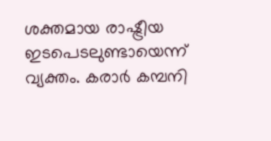ശക്തമായ രാഷ്ട്രീയ ഇടപെടലുണ്ടായെന്ന് വ്യക്തം. കരാര്‍ കമ്പനി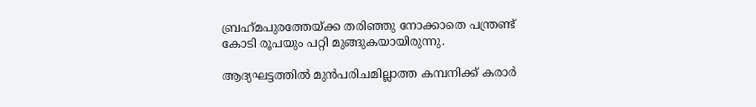ബ്രഹ്‌മപുരത്തേയ്ക്ക തരിഞ്ഞു നോക്കാതെ പന്ത്രണ്ട് കോടി രൂപയും പറ്റി മുങ്ങുകയായിരുന്നു.

ആദ്യഘട്ടത്തില്‍ മുന്‍പരിചമില്ലാത്ത കമ്പനിക്ക് കരാര്‍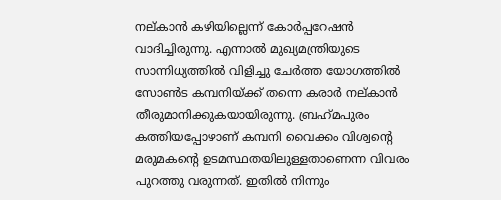നല്കാന്‍ കഴിയില്ലെന്ന് കോര്‍പ്പറേഷന്‍ വാദിച്ചിരുന്നു. എന്നാല്‍ മുഖ്യമന്ത്രിയുടെ സാന്നിധ്യത്തില്‍ വിളിച്ചു ചേര്‍ത്ത യോഗത്തില്‍ സോണ്‍ട കമ്പനിയ്ക്ക് തന്നെ കരാര്‍ നല്കാന്‍ തീരുമാനിക്കുകയായിരുന്നു. ബ്രഹ്‌മപുരം കത്തിയപ്പോഴാണ് കമ്പനി വൈക്കം വിശ്വന്റെ മരുമകന്റെ ഉടമസ്ഥതയിലുള്ളതാണെന്ന വിവരം പുറത്തു വരുന്നത്. ഇതില്‍ നിന്നും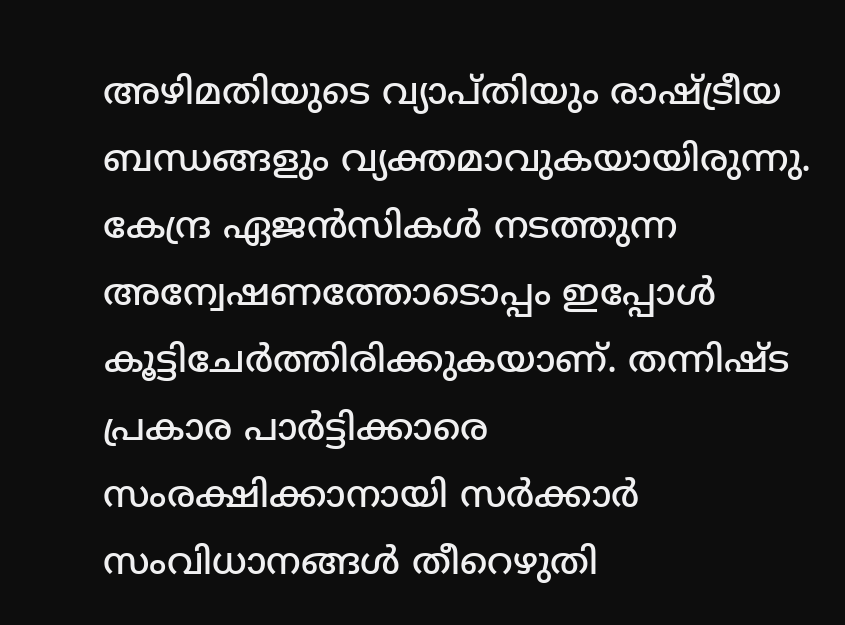അഴിമതിയുടെ വ്യാപ്തിയും രാഷ്ട്രീയ ബന്ധങ്ങളും വ്യക്തമാവുകയായിരുന്നു. കേന്ദ്ര ഏജന്‍സികള്‍ നടത്തുന്ന അന്വേഷണത്തോടൊപ്പം ഇപ്പോള്‍ കൂട്ടിചേര്‍ത്തിരിക്കുകയാണ്. തന്നിഷ്ട പ്രകാര പാര്‍ട്ടിക്കാരെ സംരക്ഷിക്കാനായി സര്‍ക്കാര്‍ സംവിധാനങ്ങള്‍ തീറെഴുതി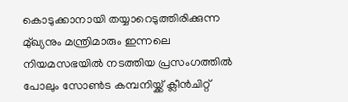കൊടുക്കാനായി തയ്യാറെടുത്തിരിക്കുന്ന മു്ഖ്യനും മന്ത്രിമാരും ഇന്നലെ നിയമസഭയില്‍ നടത്തിയ പ്രസംഗത്തില്‍ പോലും സോണ്‍ട കമ്പനിയ്ക്ക് ക്ലീന്‍ചിറ്റ്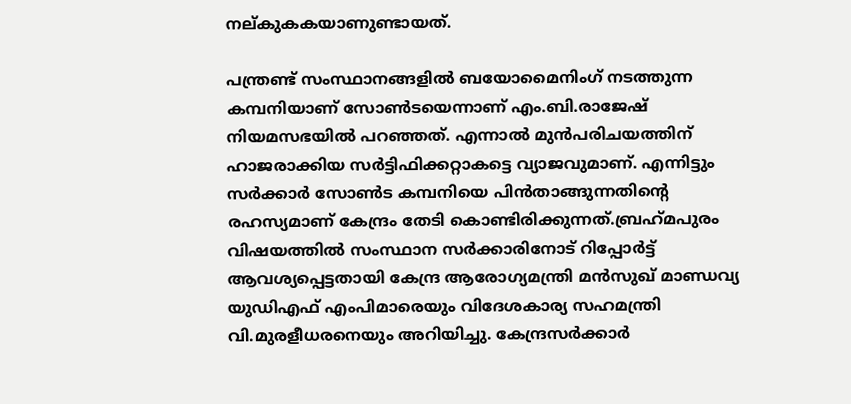നല്കുകകയാണുണ്ടായത്.

പന്ത്രണ്ട് സംസ്ഥാനങ്ങളില്‍ ബയോമൈനിംഗ് നടത്തുന്ന കമ്പനിയാണ് സോണ്‍ടയെന്നാണ് എം.ബി.രാജേഷ് നിയമസഭയില്‍ പറഞ്ഞത്. എന്നാല്‍ മുന്‍പരിചയത്തിന് ഹാജരാക്കിയ സര്‍ട്ടിഫിക്കറ്റാകട്ടെ വ്യാജവുമാണ്. എന്നിട്ടും സര്‍ക്കാര്‍ സോണ്‍ട കമ്പനിയെ പിന്‍താങ്ങുന്നതിന്റെ രഹസ്യമാണ് കേന്ദ്രം തേടി കൊണ്ടിരിക്കുന്നത്.ബ്രഹ്‌മപുരം വിഷയത്തില്‍ സംസ്ഥാന സര്‍ക്കാരിനോട് റിപ്പോര്‍ട്ട് ആവശ്യപ്പെട്ടതായി കേന്ദ്ര ആരോഗ്യമന്ത്രി മന്‍സുഖ് മാണ്ഡവ്യ യുഡിഎഫ് എംപിമാരെയും വിദേശകാര്യ സഹമന്ത്രി വി.മുരളീധരനെയും അറിയിച്ചു. കേന്ദ്രസര്‍ക്കാര്‍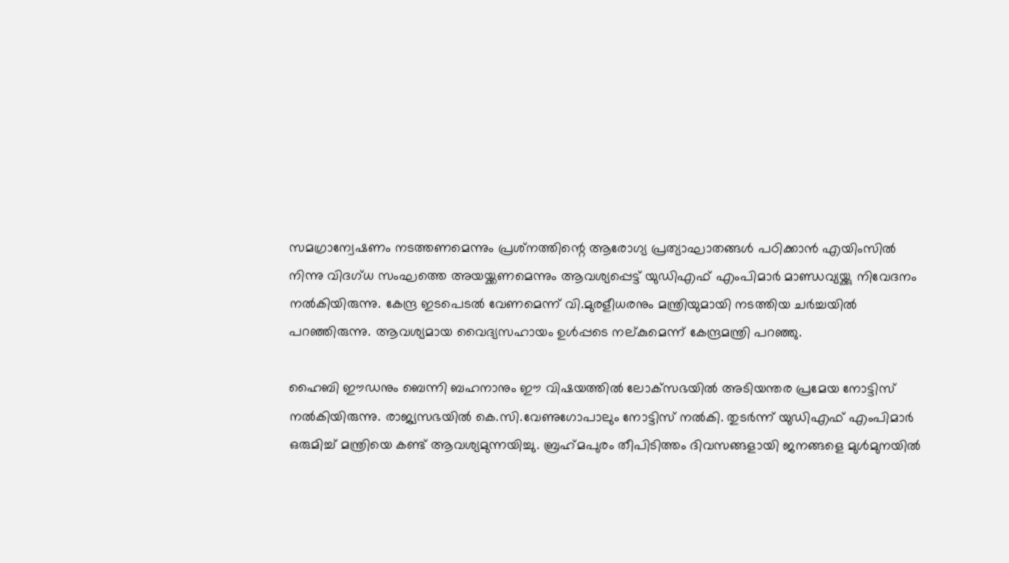സമഗ്രാന്വേഷണം നടത്തണമെന്നും പ്രശ്‌നത്തിന്റെ ആരോഗ്യ പ്രത്യാഘാതങ്ങള്‍ പഠിക്കാന്‍ എയിംസില്‍ നിന്നു വിദഗ്ധ സംഘത്തെ അയയ്ക്കണമെന്നും ആവശ്യപ്പെട്ട് യുഡിഎഫ് എംപിമാര്‍ മാണ്ഡവ്യയ്ക്കു നിവേദനം നല്‍കിയിരുന്നു. കേന്ദ്ര ഇടപെടല്‍ വേണമെന്ന് വി.മുരളീധരനും മന്ത്രിയുമായി നടത്തിയ ചര്‍ച്ചയില്‍ പറഞ്ഞിരുന്നു. ആവശ്യമായ വൈദ്യസഹായം ഉള്‍പ്പടെ നല്കുമെന്ന് കേന്ദ്രമന്ത്രി പറഞ്ഞു.

ഹൈബി ഈഡനും ബെന്നി ബഹനാനും ഈ വിഷയത്തില്‍ ലോക്‌സഭയില്‍ അടിയന്തര പ്രമേയ നോട്ടിസ് നല്‍കിയിരുന്നു. രാജ്യസഭയില്‍ കെ.സി.വേണുഗോപാലും നോട്ടിസ് നല്‍കി. തുടര്‍ന്ന് യുഡിഎഫ് എംപിമാര്‍ ഒരുമിച്ച് മന്ത്രിയെ കണ്ട് ആവശ്യമുന്നയിച്ചു. ബ്രഹ്‌മപുരം തീപിടിത്തം ദിവസങ്ങളായി ജനങ്ങളെ മുള്‍മുനയില്‍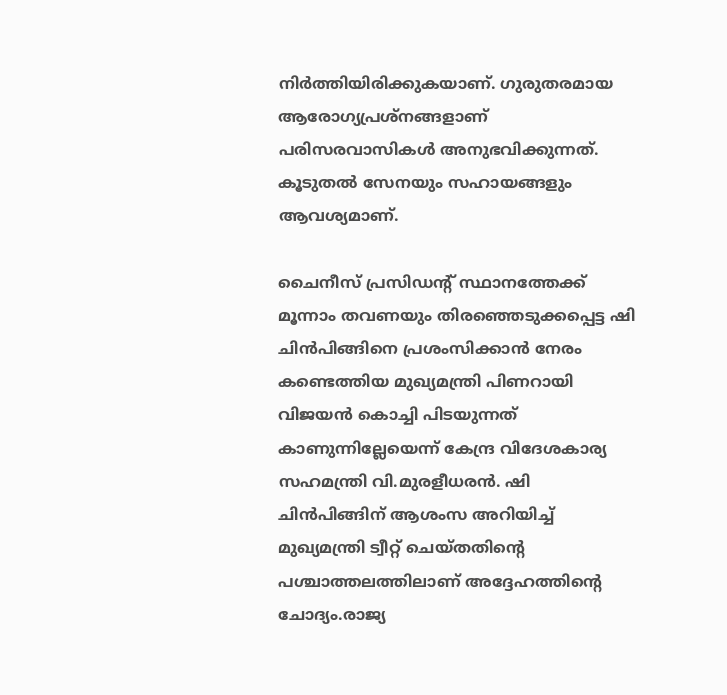നിര്‍ത്തിയിരിക്കുകയാണ്. ഗുരുതരമായ ആരോഗ്യപ്രശ്‌നങ്ങളാണ് പരിസരവാസികള്‍ അനുഭവിക്കുന്നത്. കൂടുതല്‍ സേനയും സഹായങ്ങളും ആവശ്യമാണ്.

ചൈനീസ് പ്രസിഡന്റ് സ്ഥാനത്തേക്ക് മൂന്നാം തവണയും തിരഞ്ഞെടുക്കപ്പെട്ട ഷി ചിന്‍പിങ്ങിനെ പ്രശംസിക്കാന്‍ നേരം കണ്ടെത്തിയ മുഖ്യമന്ത്രി പിണറായി വിജയന്‍ കൊച്ചി പിടയുന്നത് കാണുന്നില്ലേയെന്ന് കേന്ദ്ര വിദേശകാര്യ സഹമന്ത്രി വി.മുരളീധരന്‍. ഷി ചിന്‍പിങ്ങിന് ആശംസ അറിയിച്ച് മുഖ്യമന്ത്രി ട്വീറ്റ് ചെയ്തതിന്റെ പശ്ചാത്തലത്തിലാണ് അദ്ദേഹത്തിന്റെ ചോദ്യം.രാജ്യ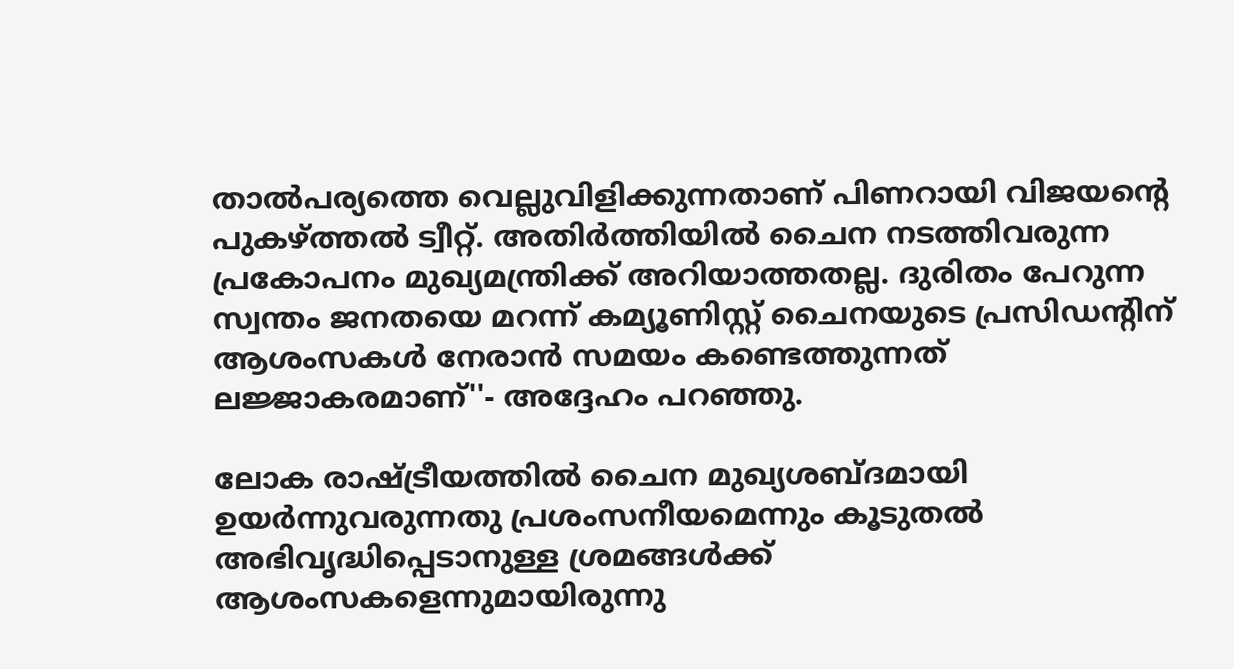താല്‍പര്യത്തെ വെല്ലുവിളിക്കുന്നതാണ് പിണറായി വിജയന്റെ പുകഴ്ത്തല്‍ ട്വീറ്റ്. അതിര്‍ത്തിയില്‍ ചൈന നടത്തിവരുന്ന പ്രകോപനം മുഖ്യമന്ത്രിക്ക് അറിയാത്തതല്ല. ദുരിതം പേറുന്ന സ്വന്തം ജനതയെ മറന്ന് കമ്യൂണിസ്റ്റ് ചൈനയുടെ പ്രസിഡന്റിന് ആശംസകള്‍ നേരാന്‍ സമയം കണ്ടെത്തുന്നത് ലജ്ജാകരമാണ്''- അദ്ദേഹം പറഞ്ഞു.

ലോക രാഷ്ട്രീയത്തില്‍ ചൈന മുഖ്യശബ്ദമായി ഉയര്‍ന്നുവരുന്നതു പ്രശംസനീയമെന്നും കൂടുതല്‍ അഭിവൃദ്ധിപ്പെടാനുള്ള ശ്രമങ്ങള്‍ക്ക് ആശംസകളെന്നുമായിരുന്നു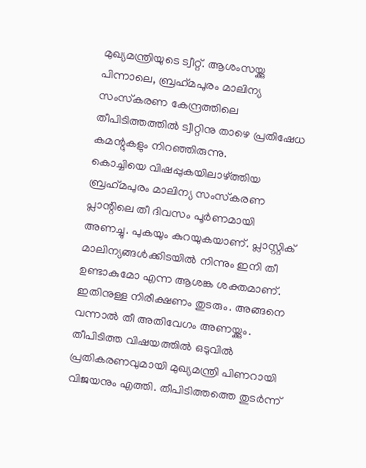മുഖ്യമന്ത്രിയുടെ ട്വീറ്റ്. ആശംസയ്ക്കു പിന്നാലെ, ബ്രഹ്‌മപുരം മാലിന്യ സംസ്‌കരണ കേന്ദ്രത്തിലെ തീപിടിത്തത്തില്‍ ട്വീറ്റിനു താഴെ പ്രതിഷേധ കമന്റുകളും നിറഞ്ഞിരുന്നു.
കൊച്ചിയെ വിഷപ്പുകയിലാഴ്ത്തിയ ബ്രഹ്‌മപുരം മാലിന്യ സംസ്‌കരണ പ്ലാന്റിലെ തീ ദിവസം പൂര്‍ണമായി അണച്ചു. പുകയും കുറയുകയാണ്. പ്ലാസ്റ്റിക് മാലിന്യങ്ങള്‍ക്കിടയില്‍ നിന്നും ഇനി തീ ഉണ്ടാകുമോ എന്ന ആശങ്ക ശക്തമാണ്. ഇതിനുള്ള നിരീക്ഷണം തുടരും. അങ്ങനെ വന്നാല്‍ തീ അതിവേഗം അണയ്ക്കും. തീപിടിത്ത വിഷയത്തില്‍ ഒടുവില്‍ പ്രതികരണവുമായി മുഖ്യമന്ത്രി പിണറായി വിജയനും എത്തി. തീപിടിത്തത്തെ തുടര്‍ന്ന്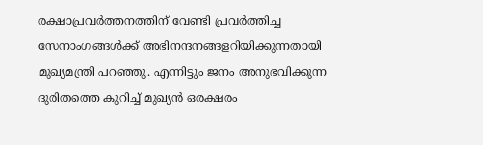രക്ഷാപ്രവര്‍ത്തനത്തിന് വേണ്ടി പ്രവര്‍ത്തിച്ച സേനാംഗങ്ങള്‍ക്ക് അഭിനന്ദനങ്ങളറിയിക്കുന്നതായി മുഖ്യമന്ത്രി പറഞ്ഞു. എന്നിട്ടും ജനം അനുഭവിക്കുന്ന ദുരിതത്തെ കുറിച്ച് മുഖ്യന്‍ ഒരക്ഷരം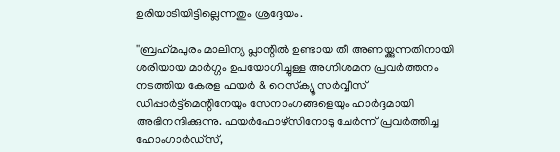ഉരിയാടിയിട്ടില്ലെന്നതും ശ്രദ്ദേയം.

''ബ്രഹ്‌മപുരം മാലിന്യ പ്ലാന്റില്‍ ഉണ്ടായ തീ അണയ്ക്കുന്നതിനായി ശരിയായ മാര്‍ഗ്ഗം ഉപയോഗിച്ചുള്ള അഗ്നിശമന പ്രവര്‍ത്തനം നടത്തിയ കേരള ഫയര്‍ & റെസ്‌ക്യൂ സര്‍വ്വീസ് ഡിപ്പാര്‍ട്ട്മെന്റിനേയും സേനാംഗങ്ങളെയും ഹാര്‍ദ്ദമായി അഭിനന്ദിക്കുന്നു. ഫയര്‍ഫോഴ്സിനോടു ചേര്‍ന്ന് പ്രവര്‍ത്തിച്ച ഹോംഗാര്‍ഡ്സ്,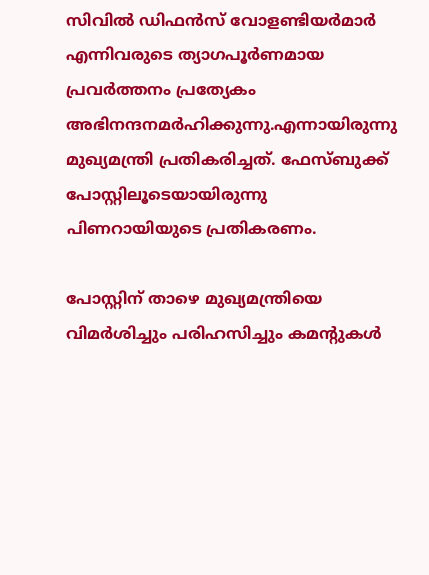സിവില്‍ ഡിഫന്‍സ് വോളണ്ടിയര്‍മാര്‍ എന്നിവരുടെ ത്യാഗപൂര്‍ണമായ പ്രവര്‍ത്തനം പ്രത്യേകം അഭിനന്ദനമര്‍ഹിക്കുന്നു.എന്നായിരുന്നു മുഖ്യമന്ത്രി പ്രതികരിച്ചത്. ഫേസ്ബുക്ക് പോസ്റ്റിലൂടെയായിരുന്നു പിണറായിയുടെ പ്രതികരണം.

പോസ്റ്റിന് താഴെ മുഖ്യമന്ത്രിയെ വിമര്‍ശിച്ചും പരിഹസിച്ചും കമന്റുകള്‍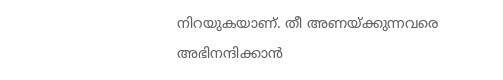നിറയുകയാണ്. തീ അണയ്ക്കുന്നവരെ അഭിനന്ദിക്കാന്‍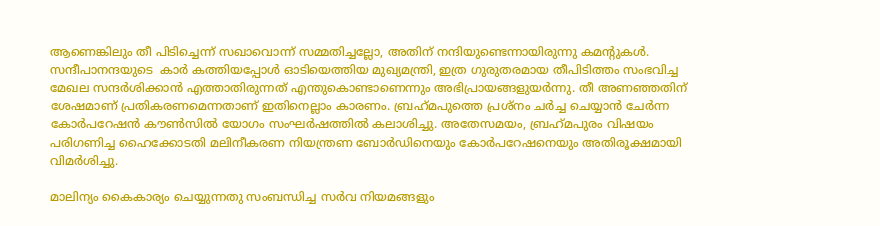ആണെങ്കിലും തീ പിടിച്ചെന്ന് സഖാവൊന്ന് സമ്മതിച്ചല്ലോ, അതിന് നന്ദിയുണ്ടെന്നായിരുന്നു കമന്റുകള്‍. സന്ദീപാനന്ദയുടെ  കാര്‍ കത്തിയപ്പോള്‍ ഓടിയെത്തിയ മുഖ്യമന്ത്രി, ഇത്ര ഗുരുതരമായ തീപിടിത്തം സംഭവിച്ച മേഖല സന്ദര്‍ശിക്കാന്‍ എത്താതിരുന്നത് എന്തുകൊണ്ടാണെന്നും അഭിപ്രായങ്ങളുയര്‍ന്നു. തീ അണഞ്ഞതിന് ശേഷമാണ് പ്രതികരണമെന്നതാണ് ഇതിനെല്ലാം കാരണം. ബ്രഹ്‌മപുത്തെ പ്രശ്നം ചര്‍ച്ച ചെയ്യാന്‍ ചേര്‍ന്ന കോര്‍പറേഷന്‍ കൗണ്‍സില്‍ യോഗം സംഘര്‍ഷത്തില്‍ കലാശിച്ചു. അതേസമയം, ബ്രഹ്‌മപുരം വിഷയം പരിഗണിച്ച ഹൈക്കോടതി മലിനീകരണ നിയന്ത്രണ ബോര്‍ഡിനെയും കോര്‍പറേഷനെയും അതിരൂക്ഷമായി വിമര്‍ശിച്ചു.

മാലിന്യം കൈകാര്യം ചെയ്യുന്നതു സംബന്ധിച്ച സര്‍വ നിയമങ്ങളും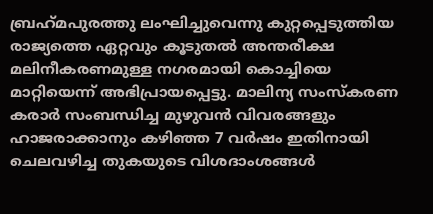ബ്രഹ്‌മപുരത്തു ലംഘിച്ചുവെന്നു കുറ്റപ്പെടുത്തിയ രാജ്യത്തെ ഏറ്റവും കൂടുതല്‍ അന്തരീക്ഷ മലിനീകരണമുള്ള നഗരമായി കൊച്ചിയെ മാറ്റിയെന്ന് അഭിപ്രായപ്പെട്ടു. മാലിന്യ സംസ്‌കരണ കരാര്‍ സംബന്ധിച്ച മുഴുവന്‍ വിവരങ്ങളും ഹാജരാക്കാനും കഴിഞ്ഞ 7 വര്‍ഷം ഇതിനായി ചെലവഴിച്ച തുകയുടെ വിശദാംശങ്ങള്‍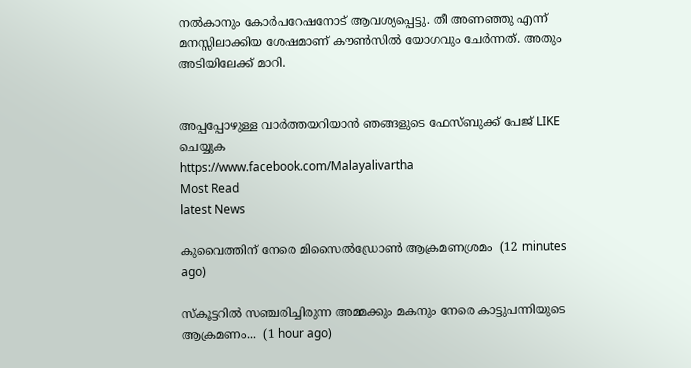നല്‍കാനും കോര്‍പറേഷനോട് ആവശ്യപ്പെട്ടു. തീ അണഞ്ഞു എന്ന് മനസ്സിലാക്കിയ ശേഷമാണ് കൗണ്‍സില്‍ യോഗവും ചേര്‍ന്നത്. അതും അടിയിലേക്ക് മാറി.


അപ്പപ്പോഴുള്ള വാര്‍ത്തയറിയാന്‍ ഞങ്ങളുടെ ഫേസ്‌ബുക്ക്‌ പേജ് LIKE ചെയ്യുക
https://www.facebook.com/Malayalivartha
Most Read
latest News

കുവൈത്തിന് നേരെ മിസൈല്‍ഡ്രോണ്‍ ആക്രമണശ്രമം  (12 minutes ago)

സ്കൂട്ടറിൽ സഞ്ചരിച്ചിരുന്ന അമ്മക്കും മകനും നേരെ കാട്ടുപന്നിയുടെ ആക്രമണം...  (1 hour ago)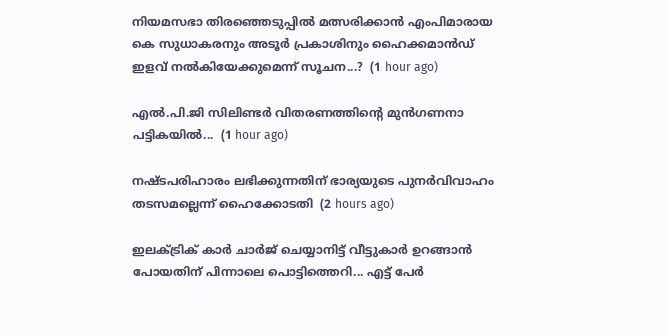നിയമസഭാ തിരഞ്ഞെടുപ്പിൽ മത്സരിക്കാൻ എംപിമാരായ കെ സുധാകരനും അടൂർ പ്രകാശിനും ഹൈക്കമാൻഡ് ഇളവ് നൽകിയേക്കുമെന്ന് സൂചന...?  (1 hour ago)

എൽ.പി.ജി സിലിണ്ടർ വിതരണത്തിന്റെ മുൻഗണനാ പട്ടികയിൽ...  (1 hour ago)

നഷ്ടപരിഹാരം ലഭിക്കുന്നതിന് ഭാര്യയുടെ പുനർവിവാഹം തടസമല്ലെന്ന് ഹൈക്കോടതി  (2 hours ago)

ഇലക്ട്രിക് കാർ ചാർജ് ചെയ്യാനിട്ട് വീട്ടുകാർ ഉറങ്ങാൻ പോയതിന് പിന്നാലെ പൊട്ടിത്തെറി... എട്ട് പേർ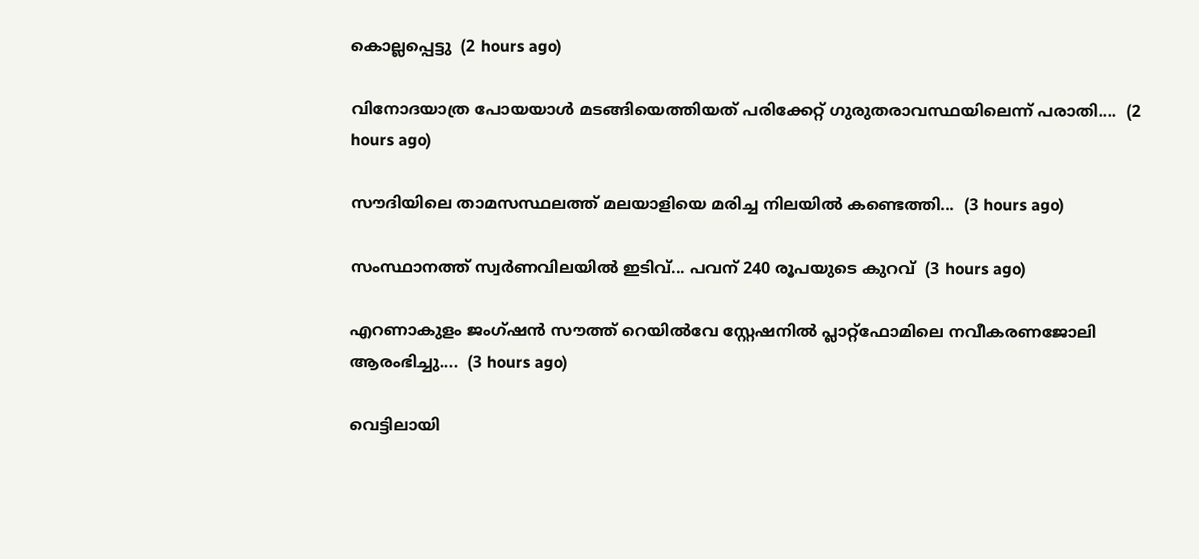കൊല്ലപ്പെട്ടു  (2 hours ago)

വിനോദയാത്ര പോയയാൾ മടങ്ങിയെത്തിയത് പരിക്കേറ്റ് ഗുരുതരാവസ്ഥയിലെന്ന് പരാതി....  (2 hours ago)

സൗദിയിലെ താമസസ്ഥലത്ത് മലയാളിയെ മരിച്ച നിലയിൽ കണ്ടെത്തി...  (3 hours ago)

സംസ്ഥാനത്ത് സ്വർണവിലയിൽ ഇടിവ്... പവന് 240 രൂപയുടെ കുറവ്  (3 hours ago)

എറണാകുളം ജംഗ്ഷൻ സൗത്ത് റെയിൽവേ സ്റ്റേഷനിൽ പ്ലാറ്റ്ഫോമിലെ നവീകരണജോലി ആരംഭിച്ചു....  (3 hours ago)

വെട്ടിലായി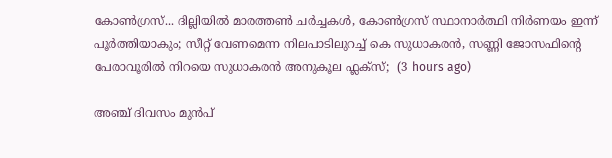കോണ്‍ഗ്രസ്... ദില്ലിയിൽ മാരത്തൺ ചർച്ചകൾ, കോൺഗ്രസ് സ്ഥാനാർത്ഥി നിർണയം ഇന്ന് പൂർത്തിയാകും; സീറ്റ് വേണമെന്ന നിലപാടിലുറച്ച് കെ സുധാകരൻ, സണ്ണി ജോസഫിന്‍റെ പേരാവൂരിൽ നിറയെ സുധാകരൻ അനുകൂല ഫ്ലക്സ്;  (3 hours ago)

അഞ്ച് ദിവസം മുൻപ്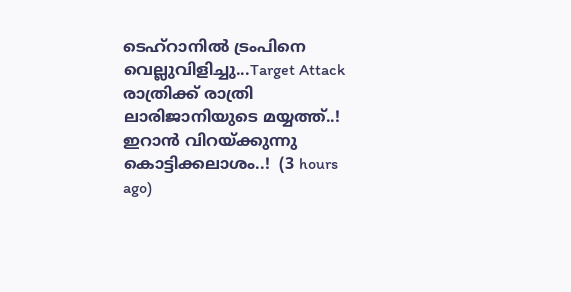ടെഹ്‌റാനിൽ ട്രംപിനെ വെല്ലുവിളിച്ചു...Target Attack രാത്രിക്ക് രാത്രി ലാരിജാനിയുടെ മയ്യത്ത്..! ഇറാൻ വിറയ്ക്കുന്നു കൊട്ടിക്കലാശം..!  (3 hours ago)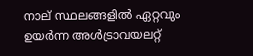നാല് സ്ഥലങ്ങളിൽ ഏറ്റവും ഉയര്‍ന്ന അള്‍ട്രാവയലറ്റ്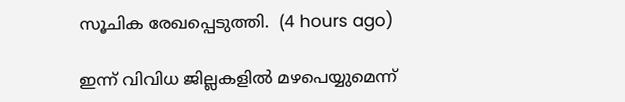സൂചിക രേഖപ്പെടുത്തി.  (4 hours ago)

ഇന്ന്‌ വിവിധ ജില്ലകളിൽ മഴപെയ്യുമെന്ന്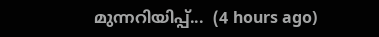മുന്നറിയിപ്പ്...  (4 hours ago)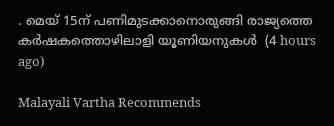. മെയ്‌ 15ന്‌ പണിമുടക്കാനൊരുങ്ങി രാജ്യത്തെ കർഷകത്തൊഴിലാളി യൂണിയനുകൾ  (4 hours ago)

Malayali Vartha Recommends